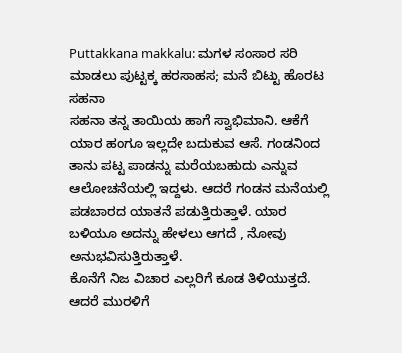Puttakkana makkalu: ಮಗಳ ಸಂಸಾರ ಸರಿ ಮಾಡಲು ಪುಟ್ಟಕ್ಕ ಹರಸಾಹಸ; ಮನೆ ಬಿಟ್ಟು ಹೊರಟ ಸಹನಾ
ಸಹನಾ ತನ್ನ ತಾಯಿಯ ಹಾಗೆ ಸ್ವಾಭಿಮಾನಿ. ಆಕೆಗೆ ಯಾರ ಹಂಗೂ ಇಲ್ಲದೇ ಬದುಕುವ ಆಸೆ. ಗಂಡನಿಂದ ತಾನು ಪಟ್ಟ ಪಾಡನ್ನು ಮರೆಯಬಹುದು ಎನ್ನುವ ಆಲೋಚನೆಯಲ್ಲಿ ಇದ್ದಳು. ಆದರೆ ಗಂಡನ ಮನೆಯಲ್ಲಿ ಪಡಬಾರದ ಯಾತನೆ ಪಡುತ್ತಿರುತ್ತಾಳೆ. ಯಾರ ಬಳಿಯೂ ಅದನ್ನು ಹೇಳಲು ಆಗದೆ , ನೋವು ಅನುಭವಿಸುತ್ತಿರುತ್ತಾಳೆ.
ಕೊನೆಗೆ ನಿಜ ವಿಚಾರ ಎಲ್ಲರಿಗೆ ಕೂಡ ತಿಳಿಯುತ್ತದೆ. ಆದರೆ ಮುರಳಿಗೆ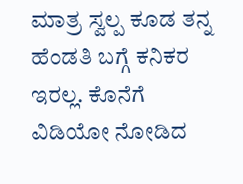ಮಾತ್ರ ಸ್ವಲ್ಪ ಕೂಡ ತನ್ನ ಹೆಂಡತಿ ಬಗ್ಗೆ ಕನಿಕರ ಇರಲ್ಲ. ಕೊನೆಗೆ ವಿಡಿಯೋ ನೋಡಿದ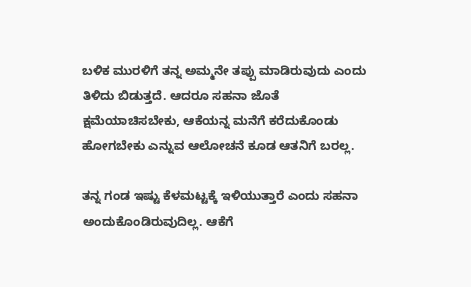ಬಳಿಕ ಮುರಳಿಗೆ ತನ್ನ ಅಮ್ಮನೇ ತಪ್ಪು ಮಾಡಿರುವುದು ಎಂದು ತಿಳಿದು ಬಿಡುತ್ತದೆ. ಆದರೂ ಸಹನಾ ಜೊತೆ ಕ್ಷಮೆಯಾಚಿಸಬೇಕು, ಆಕೆಯನ್ನ ಮನೆಗೆ ಕರೆದುಕೊಂಡು ಹೋಗಬೇಕು ಎನ್ನುವ ಆಲೋಚನೆ ಕೂಡ ಆತನಿಗೆ ಬರಲ್ಲ.

ತನ್ನ ಗಂಡ ಇಷ್ಟು ಕೆಳಮಟ್ಟಕ್ಕೆ ಇಳಿಯುತ್ತಾರೆ ಎಂದು ಸಹನಾ ಅಂದುಕೊಂಡಿರುವುದಿಲ್ಲ. ಆಕೆಗೆ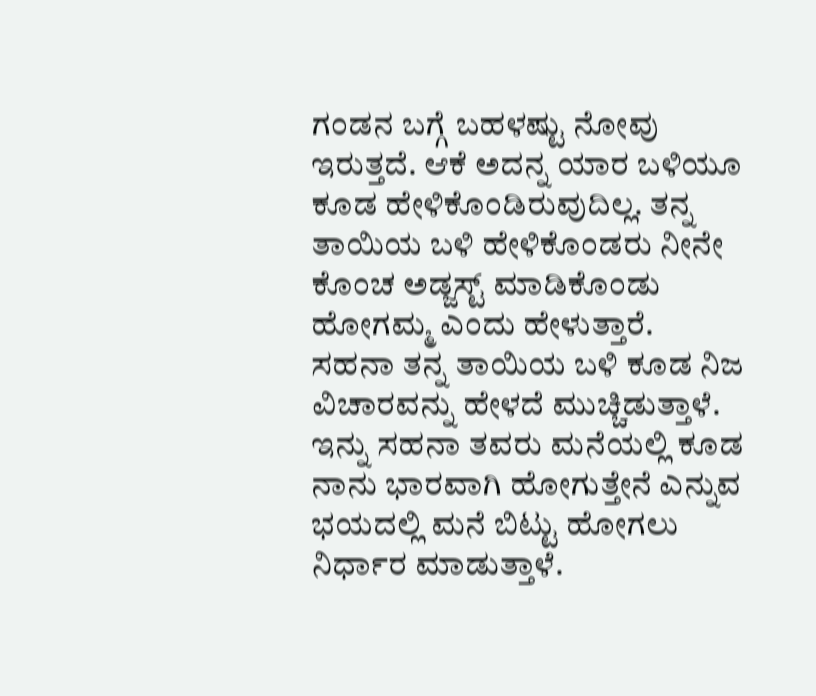ಗಂಡನ ಬಗ್ಗೆ ಬಹಳಷ್ಟು ನೋವು ಇರುತ್ತದೆ. ಆಕೆ ಅದನ್ನ ಯಾರ ಬಳಿಯೂ ಕೂಡ ಹೇಳಿಕೊಂಡಿರುವುದಿಲ್ಲ. ತನ್ನ ತಾಯಿಯ ಬಳಿ ಹೇಳಿಕೊಂಡರು ನೀನೇ ಕೊಂಚ ಅಡ್ಜಸ್ಟ್ ಮಾಡಿಕೊಂಡು ಹೋಗಮ್ಮ ಎಂದು ಹೇಳುತ್ತಾರೆ.
ಸಹನಾ ತನ್ನ ತಾಯಿಯ ಬಳಿ ಕೂಡ ನಿಜ ವಿಚಾರವನ್ನು ಹೇಳದೆ ಮುಚ್ಚಿಡುತ್ತಾಳೆ. ಇನ್ನು ಸಹನಾ ತವರು ಮನೆಯಲ್ಲಿ ಕೂಡ ನಾನು ಭಾರವಾಗಿ ಹೋಗುತ್ತೇನೆ ಎನ್ನುವ ಭಯದಲ್ಲಿ ಮನೆ ಬಿಟ್ಟು ಹೋಗಲು ನಿರ್ಧಾರ ಮಾಡುತ್ತಾಳೆ.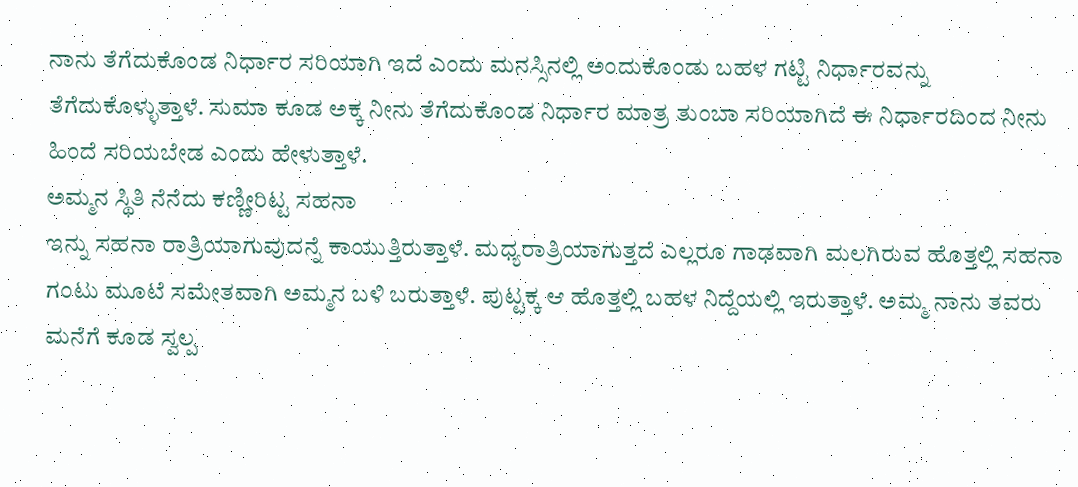ನಾನು ತೆಗೆದುಕೊಂಡ ನಿರ್ಧಾರ ಸರಿಯಾಗಿ ಇದೆ ಎಂದು ಮನಸ್ಸಿನಲ್ಲಿ ಅಂದುಕೊಂಡು ಬಹಳ ಗಟ್ಟಿ ನಿರ್ಧಾರವನ್ನು ತೆಗೆದುಕೊಳ್ಳುತ್ತಾಳೆ. ಸುಮಾ ಕೂಡ ಅಕ್ಕ ನೀನು ತೆಗೆದುಕೊಂಡ ನಿರ್ಧಾರ ಮಾತ್ರ ತುಂಬಾ ಸರಿಯಾಗಿದೆ ಈ ನಿರ್ಧಾರದಿಂದ ನೀನು ಹಿಂದೆ ಸರಿಯಬೇಡ ಎಂದು ಹೇಳುತ್ತಾಳೆ.
ಅಮ್ಮನ ಸ್ಥಿತಿ ನೆನೆದು ಕಣ್ಣೀರಿಟ್ಟ ಸಹನಾ
ಇನ್ನು ಸಹನಾ ರಾತ್ರಿಯಾಗುವುದನ್ನೆ ಕಾಯುತ್ತಿರುತ್ತಾಳೆ. ಮಧ್ಯರಾತ್ರಿಯಾಗುತ್ತದೆ ಎಲ್ಲರೂ ಗಾಢವಾಗಿ ಮಲಗಿರುವ ಹೊತ್ತಲ್ಲಿ ಸಹನಾ ಗಂಟು ಮೂಟೆ ಸಮೇತವಾಗಿ ಅಮ್ಮನ ಬಳಿ ಬರುತ್ತಾಳೆ. ಪುಟ್ಟಕ್ಕ ಆ ಹೊತ್ತಲ್ಲಿ ಬಹಳ ನಿದ್ದೆಯಲ್ಲಿ ಇರುತ್ತಾಳೆ. ಅಮ್ಮ ನಾನು ತವರು ಮನೆಗೆ ಕೂಡ ಸ್ವಲ್ಪ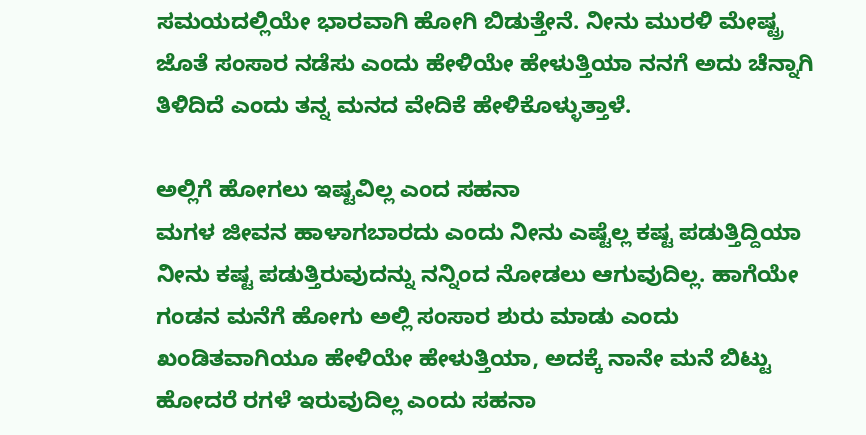ಸಮಯದಲ್ಲಿಯೇ ಭಾರವಾಗಿ ಹೋಗಿ ಬಿಡುತ್ತೇನೆ. ನೀನು ಮುರಳಿ ಮೇಷ್ಟ್ರ ಜೊತೆ ಸಂಸಾರ ನಡೆಸು ಎಂದು ಹೇಳಿಯೇ ಹೇಳುತ್ತಿಯಾ ನನಗೆ ಅದು ಚೆನ್ನಾಗಿ ತಿಳಿದಿದೆ ಎಂದು ತನ್ನ ಮನದ ವೇದಿಕೆ ಹೇಳಿಕೊಳ್ಳುತ್ತಾಳೆ.

ಅಲ್ಲಿಗೆ ಹೋಗಲು ಇಷ್ಟವಿಲ್ಲ ಎಂದ ಸಹನಾ
ಮಗಳ ಜೀವನ ಹಾಳಾಗಬಾರದು ಎಂದು ನೀನು ಎಷ್ಟೆಲ್ಲ ಕಷ್ಟ ಪಡುತ್ತಿದ್ದಿಯಾ ನೀನು ಕಷ್ಟ ಪಡುತ್ತಿರುವುದನ್ನು ನನ್ನಿಂದ ನೋಡಲು ಆಗುವುದಿಲ್ಲ. ಹಾಗೆಯೇ ಗಂಡನ ಮನೆಗೆ ಹೋಗು ಅಲ್ಲಿ ಸಂಸಾರ ಶುರು ಮಾಡು ಎಂದು ಖಂಡಿತವಾಗಿಯೂ ಹೇಳಿಯೇ ಹೇಳುತ್ತಿಯಾ, ಅದಕ್ಕೆ ನಾನೇ ಮನೆ ಬಿಟ್ಟು ಹೋದರೆ ರಗಳೆ ಇರುವುದಿಲ್ಲ ಎಂದು ಸಹನಾ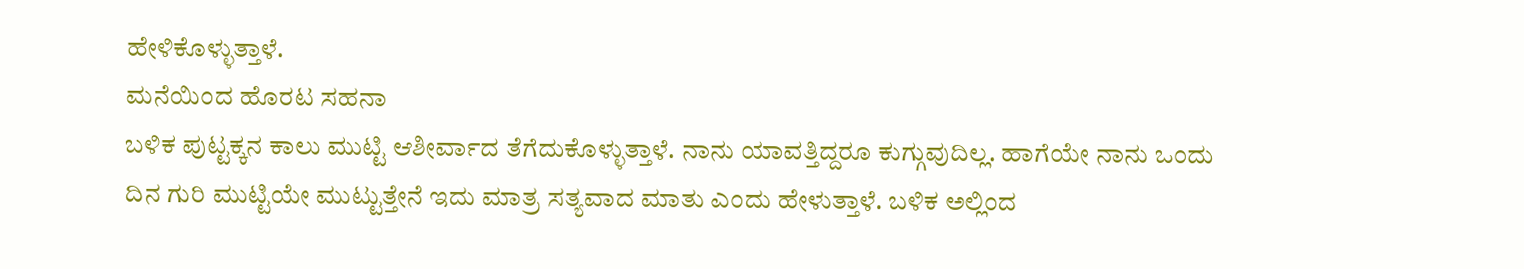ಹೇಳಿಕೊಳ್ಳುತ್ತಾಳೆ.
ಮನೆಯಿಂದ ಹೊರಟ ಸಹನಾ
ಬಳಿಕ ಪುಟ್ಟಕ್ಕನ ಕಾಲು ಮುಟ್ಟಿ ಆಶೀರ್ವಾದ ತೆಗೆದುಕೊಳ್ಳುತ್ತಾಳೆ. ನಾನು ಯಾವತ್ತಿದ್ದರೂ ಕುಗ್ಗುವುದಿಲ್ಲ. ಹಾಗೆಯೇ ನಾನು ಒಂದು ದಿನ ಗುರಿ ಮುಟ್ಟಿಯೇ ಮುಟ್ಟುತ್ತೇನೆ ಇದು ಮಾತ್ರ ಸತ್ಯವಾದ ಮಾತು ಎಂದು ಹೇಳುತ್ತಾಳೆ. ಬಳಿಕ ಅಲ್ಲಿಂದ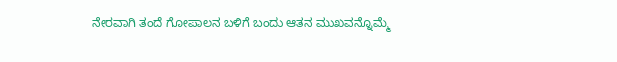ನೇರವಾಗಿ ತಂದೆ ಗೋಪಾಲನ ಬಳಿಗೆ ಬಂದು ಆತನ ಮುಖವನ್ನೊಮ್ಮೆ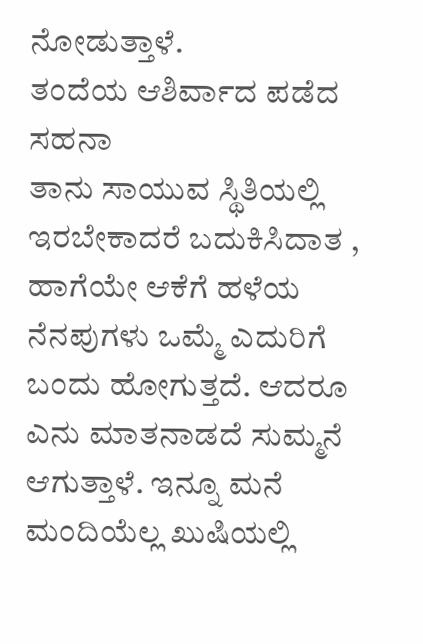ನೋಡುತ್ತಾಳೆ.
ತಂದೆಯ ಆಶಿರ್ವಾದ ಪಡೆದ ಸಹನಾ
ತಾನು ಸಾಯುವ ಸ್ಥಿತಿಯಲ್ಲಿ ಇರಬೇಕಾದರೆ ಬದುಕಿಸಿದಾತ , ಹಾಗೆಯೇ ಆಕೆಗೆ ಹಳೆಯ ನೆನಪುಗಳು ಒಮ್ಮೆ ಎದುರಿಗೆ ಬಂದು ಹೋಗುತ್ತದೆ. ಆದರೂ ಎನು ಮಾತನಾಡದೆ ಸುಮ್ಮನೆ ಆಗುತ್ತಾಳೆ. ಇನ್ನೂ ಮನೆ ಮಂದಿಯೆಲ್ಲ ಖುಷಿಯಲ್ಲಿ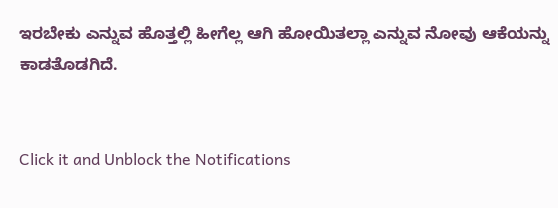ಇರಬೇಕು ಎನ್ನುವ ಹೊತ್ತಲ್ಲಿ ಹೀಗೆಲ್ಲ ಆಗಿ ಹೋಯಿತಲ್ಲಾ ಎನ್ನುವ ನೋವು ಆಕೆಯನ್ನು ಕಾಡತೊಡಗಿದೆ.


Click it and Unblock the Notifications